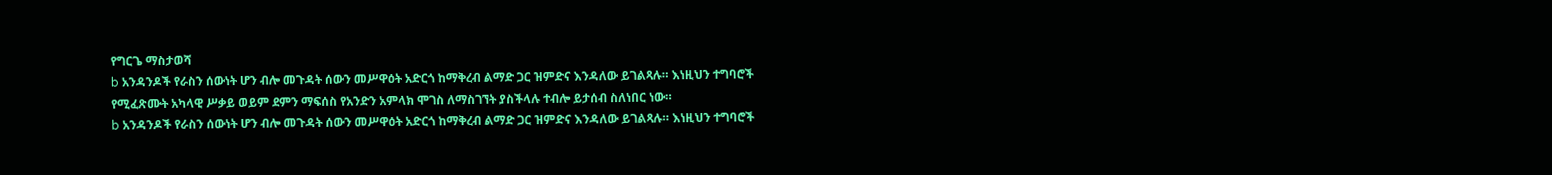የግርጌ ማስታወሻ
b አንዳንዶች የራስን ሰውነት ሆን ብሎ መጉዳት ሰውን መሥዋዕት አድርጎ ከማቅረብ ልማድ ጋር ዝምድና እንዳለው ይገልጻሉ። እነዚህን ተግባሮች የሚፈጽሙት አካላዊ ሥቃይ ወይም ደምን ማፍሰስ የአንድን አምላክ ሞገስ ለማስገኘት ያስችላሉ ተብሎ ይታሰብ ስለነበር ነው።
b አንዳንዶች የራስን ሰውነት ሆን ብሎ መጉዳት ሰውን መሥዋዕት አድርጎ ከማቅረብ ልማድ ጋር ዝምድና እንዳለው ይገልጻሉ። እነዚህን ተግባሮች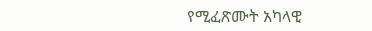የሚፈጽሙት አካላዊ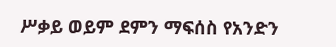ሥቃይ ወይም ደምን ማፍሰስ የአንድን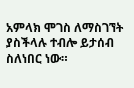አምላክ ሞገስ ለማስገኘት ያስችላሉ ተብሎ ይታሰብ ስለነበር ነው።